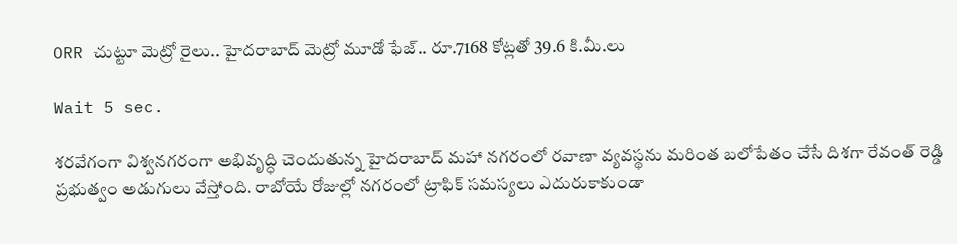ORR చుట్టూ మెట్రో రైలు.. హైదరాబాద్ మెట్రో మూడో ఫేజ్.. రూ.7168 కోట్లతో 39.6 కి.మీ.లు

Wait 5 sec.

శరవేగంగా విశ్వనగరంగా అభివృద్ధి చెందుతున్న హైదరాబాద్ మహా నగరంలో రవాణా వ్యవస్థను మరింత బలోపేతం చేసే దిశగా రేవంత్ రెడ్డి ప్రభుత్వం అడుగులు వేస్తోంది. రాబోయే రోజుల్లో నగరంలో ట్రాఫిక్ సమస్యలు ఎదురుకాకుండా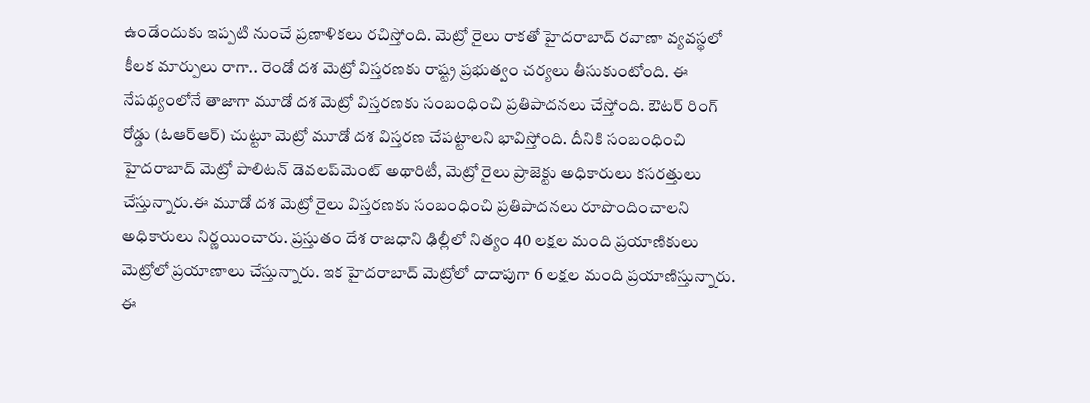ఉండేందుకు ఇప్పటి నుంచే ప్రణాళికలు రచిస్తోంది. మెట్రో రైలు రాకతో హైదరాబాద్ రవాణా వ్యవస్థలో కీలక మార్పులు రాగా.. రెండో దశ మెట్రో విస్తరణకు రాష్ట్ర ప్రభుత్వం చర్యలు తీసుకుంటోంది. ఈ నేపథ్యంలోనే తాజాగా మూడో దశ మెట్రో విస్తరణకు సంబంధించి ప్రతిపాదనలు చేస్తోంది. ఔటర్ రింగ్ రోడ్డు (ఓఆర్ఆర్) చుట్టూ మెట్రో మూడో దశ విస్తరణ చేపట్టాలని భావిస్తోంది. దీనికి సంబంధించి హైదరాబాద్ మెట్రో పాలిటన్ డెవలప్‌మెంట్ అథారిటీ, మెట్రో రైలు ప్రాజెక్టు అధికారులు కసరత్తులు చేస్తున్నారు.ఈ మూడో దశ మెట్రో రైలు విస్తరణకు సంబంధించి ప్రతిపాదనలు రూపొందించాలని అధికారులు నిర్ణయించారు. ప్రస్తుతం దేశ రాజధాని ఢిల్లీలో నిత్యం 40 లక్షల మంది ప్రయాణికులు మెట్రోలో ప్రయాణాలు చేస్తున్నారు. ఇక హైదరాబాద్ మెట్రోలో దాదాపుగా 6 లక్షల మంది ప్రయాణిస్తున్నారు. ఈ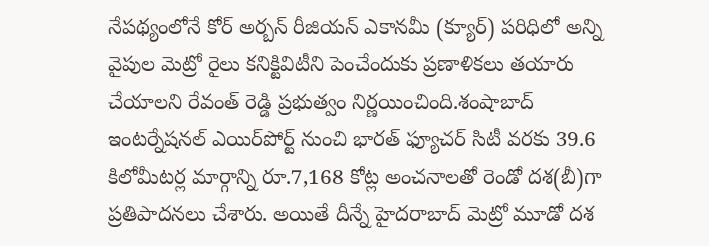నేపథ్యంలోనే కోర్ అర్బన్ రీజియన్ ఎకానమీ (క్యూర్) పరిధిలో అన్ని వైపుల మెట్రో రైలు కనిక్టివిటీని పెంచేందుకు ప్రణాళికలు తయారు చేయాలని రేవంత్ రెడ్డి ప్రభుత్వం నిర్ణయించింది.శంషాబాద్ ఇంటర్నేషనల్ ఎయిర్‌పోర్ట్ నుంచి భారత్ ఫ్యూచర్ సిటీ వరకు 39.6 కిలోమీటర్ల మార్గాన్ని రూ.7,168 కోట్ల అంచనాలతో రెండో దశ(బీ)గా ప్రతిపాదనలు చేశారు. అయితే దీన్నే హైదరాబాద్ మెట్రో మూడో దశ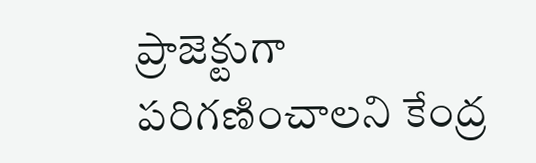ప్రాజెక్టుగా పరిగణించాలని కేంద్ర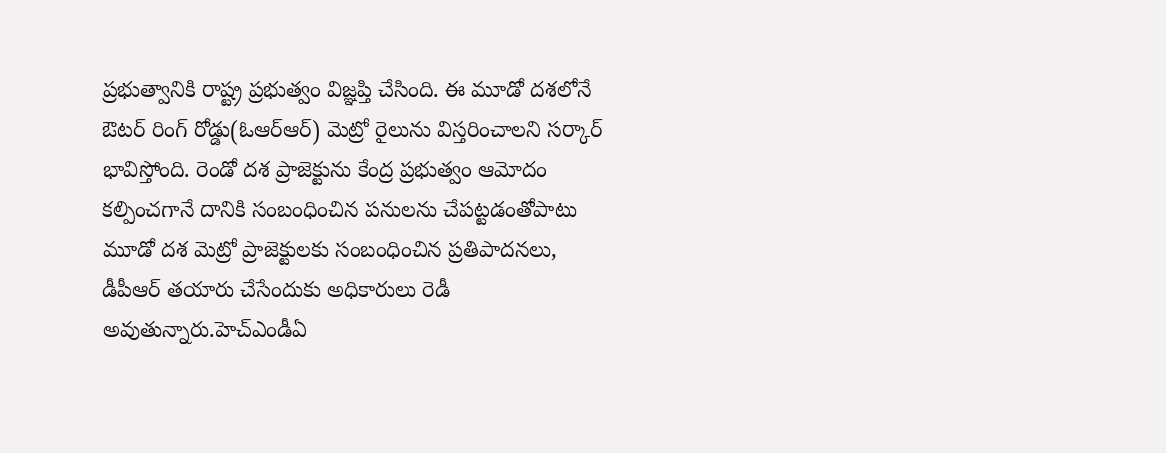ప్రభుత్వానికి రాష్ట్ర ప్రభుత్వం విజ్ఞప్తి చేసింది. ఈ మూడో దశలోనే ఔటర్ రింగ్ రోడ్డు(ఓఆర్ఆర్) మెట్రో రైలును విస్తరించాలని సర్కార్ భావిస్తోంది. రెండో దశ ప్రాజెక్టును కేంద్ర ప్రభుత్వం ఆమోదం కల్పించగానే దానికి సంబంధించిన పనులను చేపట్టడంతోపాటు మూడో దశ మెట్రో ప్రాజెక్టులకు సంబంధించిన ప్రతిపాదనలు, డీపీఆర్ తయారు చేసేందుకు అధికారులు రెడీ అవుతున్నారు.హెచ్ఎండీఏ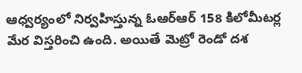ఆధ్వర్యంలో నిర్వహిస్తున్న ఓఆర్ఆర్ 158 కిలోమీటర్ల మేర విస్తరించి ఉంది. అయితే మెట్రో రెండో దశ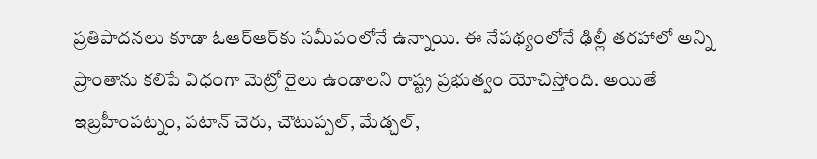ప్రతిపాదనలు కూడా ఓఆర్ఆర్‌కు సమీపంలోనే ఉన్నాయి. ఈ నేపథ్యంలోనే ఢిల్లీ తరహాలో అన్ని ప్రాంతాను కలిపే విధంగా మెట్రో రైలు ఉండాలని రాష్ట్ర ప్రభుత్వం యోచిస్తోంది. అయితే ఇబ్రహీంపట్నం, పటాన్ చెరు, చౌటుప్పల్, మేడ్చల్,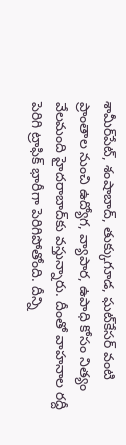శామీర్‌పేట్, శంషాబాద్, తుక్కుగూడ, ఘట్‌కేసర్ వంటి ప్రాంతాల నుంచి ఉద్యోగ, వ్యాపార, ఉపాధి కోసం నిత్యం వేలమంది హైదరాబాద్‌కు వస్తున్నారు. దీంతో వాహనాల రద్దీ పెరిగి ట్రాఫిక్ భారీగా పెరిగిపోతోంది. దీన్ని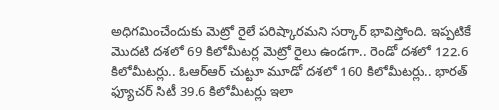అధిగమించేందుకు మెట్రో రైలే పరిష్కారమని సర్కార్ భావిస్తోంది. ఇప్పటికే మొదటి దశలో 69 కిలోమీటర్ల మెట్రో రైలు ఉండగా.. రెండో దశలో 122.6 కిలోమీటర్లు.. ఓఆర్ఆర్ చుట్టూ మూడో దశలో 160 కిలోమీటర్లు.. భారత్ ఫ్యూచర్ సిటీ 39.6 కిలోమీటర్లు ఇలా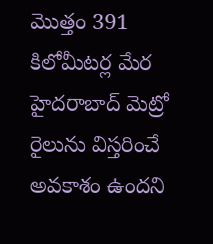మొత్తం 391 కిలోమీటర్ల మేర హైదరాబాద్ మెట్రో రైలును విస్తరించే అవకాశం ఉందని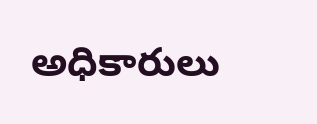అధికారులు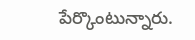పేర్కొంటున్నారు.